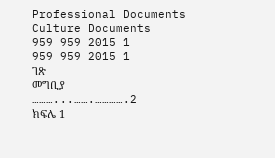Professional Documents
Culture Documents
959 959 2015 1
959 959 2015 1
ገጽ
መግቢያ
………...…….………….2
ክፍሌ 1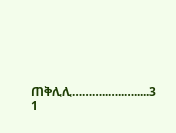ጠቅሊሊ………..…..….....3
1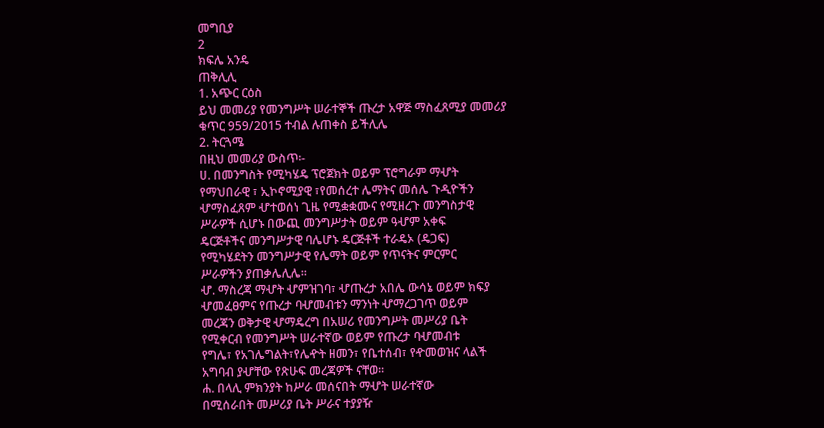መግቢያ
2
ክፍሌ አንዴ
ጠቅሊሊ
1. አጭር ርዕስ
ይህ መመሪያ የመንግሥት ሠራተኞች ጡረታ አዋጅ ማስፈጸሚያ መመሪያ
ቁጥር 959/2015 ተብል ሉጠቀስ ይችሊሌ
2. ትርጓሜ
በዚህ መመሪያ ውስጥ፡-
ሀ. በመንግስት የሚካሄዴ ፕሮጀክት ወይም ፕሮግራም ማሇት
የማህበራዊ ፣ ኢኮኖሚያዊ ፣የመሰረተ ሌማትና መሰሌ ጉዲዮችን
ሇማስፈጸም ሇተወሰነ ጊዜ የሚቋቋሙና የሚዘረጉ መንግስታዊ
ሥራዎች ሲሆኑ በውጪ መንግሥታት ወይም ዓሇም አቀፍ
ዴርጅቶችና መንግሥታዊ ባሌሆኑ ዴርጅቶች ተራዴኦ (ዴጋፍ)
የሚካሄደትን መንግሥታዊ የሌማት ወይም የጥናትና ምርምር
ሥራዎችን ያጠቃሌሊሌ፡፡
ሇ. ማስረጃ ማሇት ሇምዝገባ፣ ሇጡረታ አበሌ ውሳኔ ወይም ክፍያ
ሇመፈፀምና የጡረታ ባሇመብቱን ማንነት ሇማረጋገጥ ወይም
መረጃን ወቅታዊ ሇማዴረግ በአሠሪ የመንግሥት መሥሪያ ቤት
የሚቀርብ የመንግሥት ሠራተኛው ወይም የጡረታ ባሇመብቱ
የግሌ፣ የአገሌግልት፣የሌዯት ዘመን፣ የቤተሰብ፣ የዯመወዝና ላልች
አግባብ ያሇቸው የጽሁፍ መረጃዎች ናቸወ፡፡
ሐ. በላሊ ምክንያት ከሥራ መሰናበት ማሇት ሠራተኛው
በሚሰራበት መሥሪያ ቤት ሥራና ተያያዥ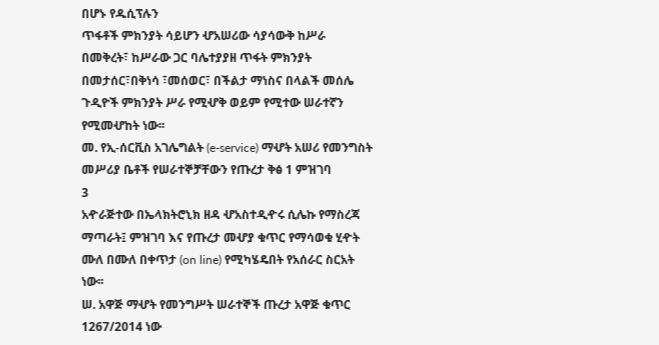በሆኑ የዱሲፕሉን
ጥፋቶች ምክንያት ሳይሆን ሇአሠሪው ሳያሳውቅ ከሥራ
በመቅረት፣ ከሥራው ጋር ባሌተያያዘ ጥፋት ምክንያት
በመታሰር፣በቅነሳ ፣መሰወር፣ በችልታ ማነስና በላልች መሰሌ
ጉዲዮች ምክንያት ሥራ የሚሇቅ ወይም የሚተው ሠራተኛን
የሚመሇከት ነው፡፡
መ. የኢ-ሰርቪስ አገሌግልት (e-service) ማሇት አሠሪ የመንግስት
መሥሪያ ቤቶች የሠራተኞቻቸውን የጡረታ ቅፅ 1 ምዝገባ
3
አዯራጅተው በኤላክትሮኒክ ዘዳ ሇአስተዲዯሩ ሲሌኩ የማስረጃ
ማጣራት፤ ምዝገባ እና የጡረታ መሇያ ቁጥር የማሳወቁ ሂዯት
ሙለ በሙለ በቀጥታ (on line) የሚካሄዴበት የአሰራር ስርአት
ነው፡፡
ሠ. አዋጅ ማሇት የመንግሥት ሠራተኞች ጡረታ አዋጅ ቁጥር
1267/2014 ነው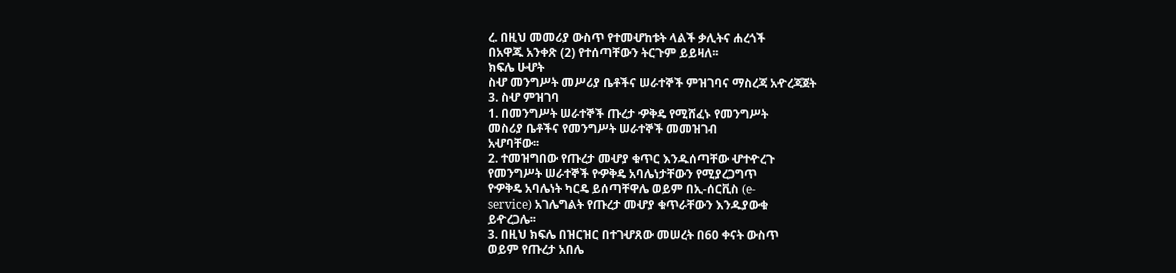ረ. በዚህ መመሪያ ውስጥ የተመሇከቱት ላልች ቃሊትና ሐረጎች
በአዋጁ አንቀጽ (2) የተሰጣቸውን ትርጉም ይይዛለ፡፡
ክፍሌ ሁሇት
ስሇ መንግሥት መሥሪያ ቤቶችና ሠራተኞች ምዝገባና ማስረጃ አዯረጃጀት
3. ስሇ ምዝገባ
1. በመንግሥት ሠራተኞች ጡረታ ዏቅዴ የሚሸፈኑ የመንግሥት
መስሪያ ቤቶችና የመንግሥት ሠራተኞች መመዝገብ
አሇባቸው፡፡
2. ተመዝግበው የጡረታ መሇያ ቁጥር እንዱሰጣቸው ሇተዯረጉ
የመንግሥት ሠራተኞች የዏቅዴ አባሌነታቸውን የሚያረጋግጥ
የዏቅዴ አባሌነት ካርዴ ይሰጣቸዋሌ ወይም በኢ-ሰርቪስ (e-
service) አገሌግልት የጡረታ መሇያ ቁጥራቸውን እንዱያውቁ
ይዯረጋሌ፡፡
3. በዚህ ክፍሌ በዝርዝር በተገሇጸው መሠረት በ60 ቀናት ውስጥ
ወይም የጡረታ አበሌ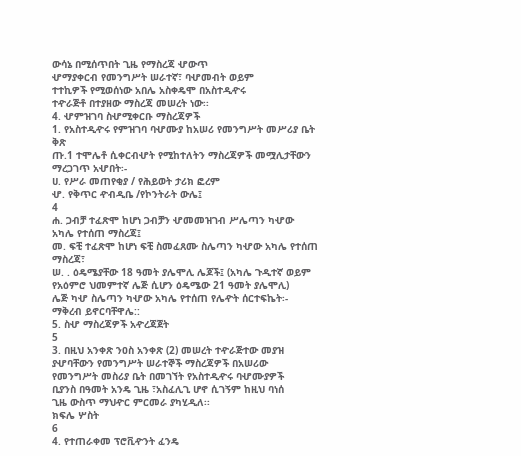ውሳኔ በሚሰጥበት ጊዜ የማስረጃ ሇውጥ
ሇማያቀርብ የመንግሥት ሠራተኛ፣ ባሇመብት ወይም
ተተኪዎች የሚወሰነው አበሌ አስቀዴሞ በአስተዲዯሩ
ተዯራጅቶ በተያዘው ማስረጃ መሠረት ነው፡፡
4. ሇምዝገባ ስሇሚቀርቡ ማስረጃዎች
1. የአስተዲዯሩ የምዝገባ ባሇሙያ ከአሠሪ የመንግሥት መሥሪያ ቤት ቅጽ
ጡ.1 ተሞሌቶ ሲቀርብሇት የሚከተለትን ማስረጃዎች መሟሊታቸውን
ማረጋገጥ አሇበት፡-
ሀ. የሥራ መጠየቂያ / የሕይወት ታሪክ ፎረም
ሇ. የቅጥር ዯብዲቤ /የኮንትራት ውሌ፤
4
ሐ. ጋብቻ ተፈጽሞ ከሆነ ጋብቻን ሇመመዝገብ ሥሌጣን ካሇው
አካሌ የተሰጠ ማስረጃ፤
መ. ፍቺ ተፈጽሞ ከሆነ ፍቺ ስመፈጸሙ ስሌጣን ካሇው አካሌ የተሰጠ
ማስረጃ፣
ሠ. . ዕዴሜያቸው 18 ዓመት ያሌሞሊ ሌጆች፤ (አካሌ ጉዲተኛ ወይም
የአዕምሮ ህመምተኛ ሌጅ ሲሆን ዕዴሜው 21 ዓመት ያሌሞሊ)
ሌጅ ካሇ ስሌጣን ካሇው አካሌ የተሰጠ የሌዯት ሰርተፍኬት፡-
ማቅረብ ይኖርባቸዋሌ::
5. ስሇ ማስረጃዎች አዯረጃጀት
5
3. በዚህ አንቀጽ ንዐስ አንቀጽ (2) መሠረት ተዯራጅተው መያዝ
ያሇባቸውን የመንግሥት ሠራተኞች ማስረጃዎች በአሠሪው
የመንግሥት መስሪያ ቤት በመገኘት የአስተዲዯሩ ባሇሙያዎች
ቢያንስ በዓመት አንዴ ጊዜ ፣አስፈሊጊ ሆኖ ሲገኝም ከዚህ ባነሰ
ጊዜ ውስጥ ማህዯር ምርመራ ያካሂዲለ፡፡
ክፍሌ ሦስት
6
4. የተጠራቀመ ፕሮቪዯንት ፈንዴ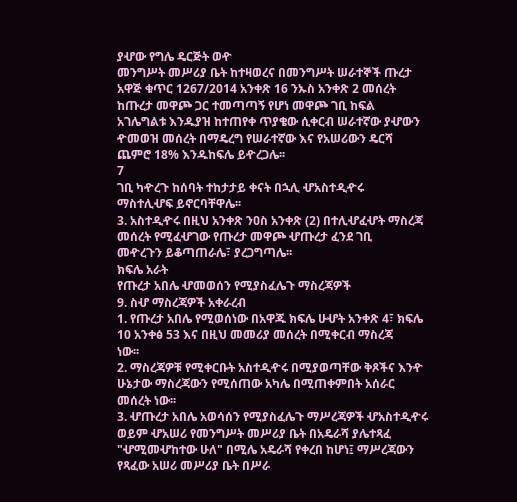ያሇው የግሌ ዴርጅት ወዯ
መንግሥት መሥሪያ ቤት ከተዛወረና በመንግሥት ሠራተኞች ጡረታ
አዋጅ ቁጥር 1267/2014 አንቀጽ 16 ንኡስ አንቀጽ 2 መሰረት
ከጡረታ መዋጮ ጋር ተመጣጣኝ የሆነ መዋጮ ገቢ ከፍል
አገሌግልቱ እንዱያዝ ከተጠየቀ ጥያቄው ሲቀርብ ሠራተኛው ያሇውን
ዯመወዝ መሰረት በማዴረግ የሠራተኛው እና የአሠሪውን ዴርሻ
ጨምሮ 18% እንዱከፍሌ ይዯረጋሌ፡፡
7
ገቢ ካዯረጉ ከሰባት ተከታታይ ቀናት በኋሊ ሇአስተዲዯሩ
ማስተሊሇፍ ይኖርባቸዋሌ፡፡
3. አስተዲዯሩ በዚህ አንቀጽ ንዐስ አንቀጽ (2) በተሊሇፈሇት ማስረጃ
መሰረት የሚፈሇገው የጡረታ መዋጮ ሇጡረታ ፈንደ ገቢ
መዯረጉን ይቆጣጠራሌ፣ ያረጋግጣሌ፡፡
ክፍሌ አራት
የጡረታ አበሌ ሇመወሰን የሚያስፈሌጉ ማስረጃዎች
9. ስሇ ማስረጃዎች አቀራረብ
1. የጡረታ አበሌ የሚወሰነው በአዋጁ ክፍሌ ሁሇት አንቀጽ 4፣ ክፍሌ
10 አንቀፅ 53 እና በዚህ መመሪያ መሰረት በሚቀርብ ማስረጃ
ነው፡፡
2. ማስረጃዎቹ የሚቀርቡት አስተዲዯሩ በሚያወጣቸው ቅጾችና እንዯ
ሁኔታው ማስረጃውን የሚሰጠው አካሌ በሚጠቀምበት አሰራር
መሰረት ነው፡፡
3. ሇጡረታ አበሌ አወሳሰን የሚያስፈሌጉ ማሥረጃዎች ሇአስተዲዯሩ
ወይም ሇአሠሪ የመንግሥት መሥሪያ ቤት በአዴራሻ ያሌተጻፈ
"ሇሚመሇከተው ሁለ" በሚሌ አዴራሻ የቀረበ ከሆነ፤ ማሥረጃውን
የጻፈው አሠሪ መሥሪያ ቤት በሥራ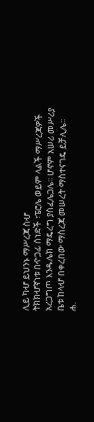ሊይ ካሇ ይህንኑ ማሥረጃ ስሇ
ትክክሇኛነቱ በዯጋፊ ሰነድች ፣ፔሮሌ ወይም ላልች ማሥረጃዎች
አረጋግጦ እንዱሌክ ማዴረግ ያስፈሌጋሌ፡፡ ሆኖም አሠሪ መሥሪያ
ቤቱ ከላሇ በቀረበው ማስረጃ መሠረት ማስተናገዴ ይቻሊሌ፡፡
ሐ.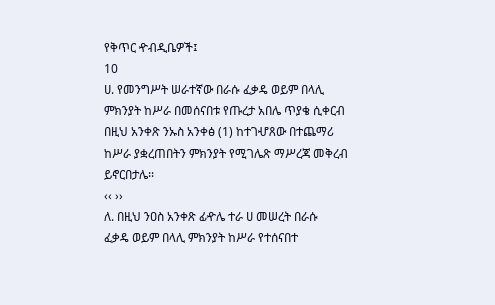የቅጥር ዯብዲቤዎች፤
10
ሀ. የመንግሥት ሠራተኛው በራሱ ፈቃዴ ወይም በላሊ
ምክንያት ከሥራ በመሰናበቱ የጡረታ አበሌ ጥያቄ ሲቀርብ
በዚህ አንቀጽ ንኡስ አንቀፅ (1) ከተገሇጸው በተጨማሪ
ከሥራ ያቋረጠበትን ምክንያት የሚገሌጽ ማሥረጃ መቅረብ
ይኖርበታሌ፡፡
‹‹ ››
ለ. በዚህ ንዐስ አንቀጽ ፊዯሌ ተራ ሀ መሠረት በራሱ
ፈቃዴ ወይም በላሊ ምክንያት ከሥራ የተሰናበተ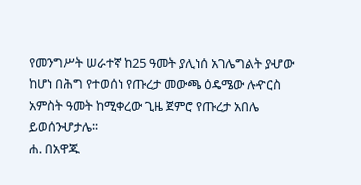የመንግሥት ሠራተኛ ከ25 ዓመት ያሊነሰ አገሌግልት ያሇው
ከሆነ በሕግ የተወሰነ የጡረታ መውጫ ዕዴሜው ሉዯርስ
አምስት ዓመት ከሚቀረው ጊዜ ጀምሮ የጡረታ አበሌ
ይወሰንሇታሌ፡፡
ሐ. በአዋጁ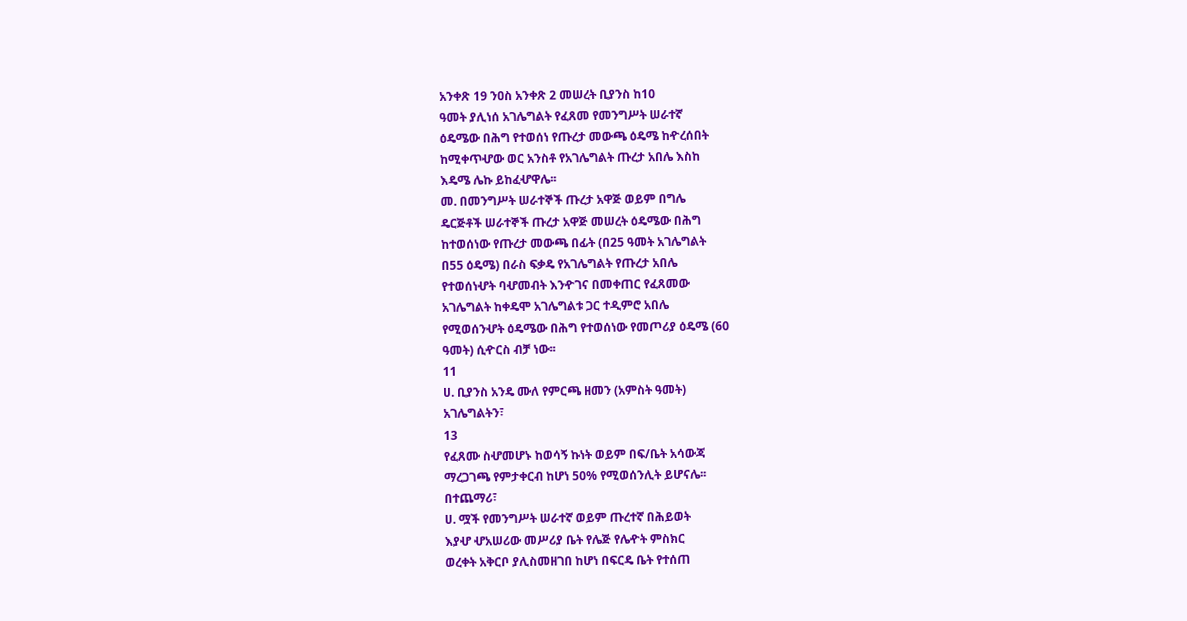አንቀጽ 19 ንዐስ አንቀጽ 2 መሠረት ቢያንስ ከ10
ዓመት ያሊነሰ አገሌግልት የፈጸመ የመንግሥት ሠራተኛ
ዕዴሜው በሕግ የተወሰነ የጡረታ መውጫ ዕዴሜ ከዯረሰበት
ከሚቀጥሇው ወር አንስቶ የአገሌግልት ጡረታ አበሌ እስከ
እዴሜ ሌኩ ይከፈሇዋሌ፡፡
መ. በመንግሥት ሠራተኞች ጡረታ አዋጅ ወይም በግሌ
ዴርጅቶች ሠራተኞች ጡረታ አዋጅ መሠረት ዕዴሜው በሕግ
ከተወሰነው የጡረታ መውጫ በፊት (በ25 ዓመት አገሌግልት
በ55 ዕዴሜ) በራስ ፍቃዴ የአገሌግልት የጡረታ አበሌ
የተወሰነሇት ባሇመብት እንዯገና በመቀጠር የፈጸመው
አገሌግልት ከቀዴሞ አገሌግልቱ ጋር ተዲምሮ አበሌ
የሚወሰንሇት ዕዴሜው በሕግ የተወሰነው የመጦሪያ ዕዴሜ (60
ዓመት) ሲዯርስ ብቻ ነው፡፡
11
ሀ. ቢያንስ አንዴ ሙለ የምርጫ ዘመን (አምስት ዓመት)
አገሌግልትን፣
13
የፈጸሙ ስሇመሆኑ ከወሳኝ ኩነት ወይም በፍ/ቤት አሳውጃ
ማረጋገጫ የምታቀርብ ከሆነ 50% የሚወሰንሊት ይሆናሌ፡፡
በተጨማሪ፣
ሀ. ሟች የመንግሥት ሠራተኛ ወይም ጡረተኛ በሕይወት
እያሇ ሇአሠሪው መሥሪያ ቤት የሌጅ የሌዯት ምስክር
ወረቀት አቅርቦ ያሊስመዘገበ ከሆነ በፍርዴ ቤት የተሰጠ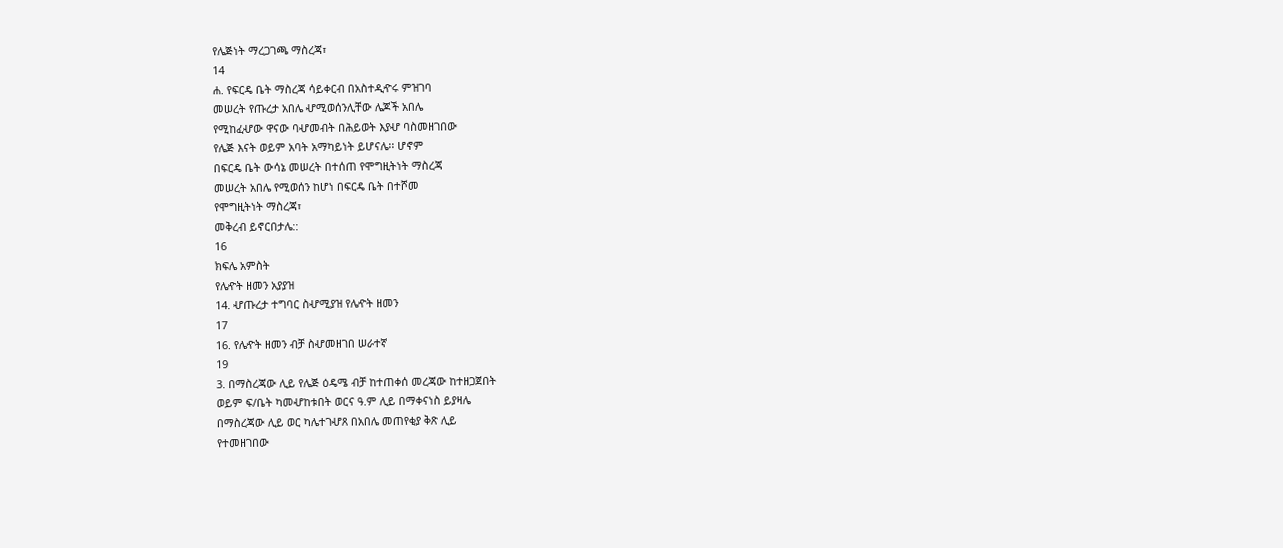የሌጅነት ማረጋገጫ ማስረጃ፣
14
ሐ. የፍርዴ ቤት ማስረጃ ሳይቀርብ በአስተዲዯሩ ምዝገባ
መሠረት የጡረታ አበሌ ሇሚወሰንሊቸው ሌጆች አበሌ
የሚከፈሇው ዋናው ባሇመብት በሕይወት እያሇ ባስመዘገበው
የሌጅ እናት ወይም አባት አማካይነት ይሆናሌ፡፡ ሆኖም
በፍርዴ ቤት ውሳኔ መሠረት በተሰጠ የሞግዚትነት ማስረጃ
መሠረት አበሌ የሚወሰን ከሆነ በፍርዴ ቤት በተሾመ
የሞግዚትነት ማስረጃ፣
መቅረብ ይኖርበታሌ::
16
ክፍሌ አምስት
የሌዯት ዘመን አያያዝ
14. ሇጡረታ ተግባር ስሇሚያዝ የሌዯት ዘመን
17
16. የሌዯት ዘመን ብቻ ስሇመዘገበ ሠራተኛ
19
3. በማስረጃው ሊይ የሌጅ ዕዴሜ ብቻ ከተጠቀሰ መረጃው ከተዘጋጀበት
ወይም ፍ/ቤት ካመሇከቱበት ወርና ዓ.ም ሊይ በማቀናነስ ይያዛሌ
በማስረጃው ሊይ ወር ካሌተገሇጸ በአበሌ መጠየቂያ ቅጽ ሊይ
የተመዘገበው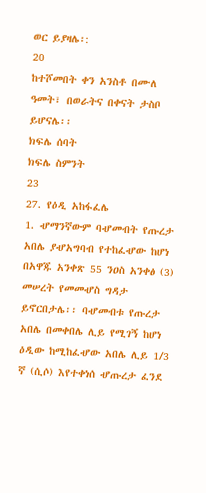ወር ይያዛሌ፡:
20
ከተሾመበት ቀን አንስቶ በሙለ ዓመት፣ በወራትና በቀናት ታስቦ
ይሆናሌ፡፡
ክፍሌ ሰባት
ክፍሌ ስምንት
23
27. የዕዲ አከፋፈሌ
1. ሇማንኛውም ባሇመብት የጡረታ አበሌ ያሇአግባብ የተከፈሇው ከሆነ
በአዋጁ አንቀጽ 55 ንዐስ አንቀፅ (3) መሠረት የመመሇስ ግዳታ
ይኖርበታሌ፡፡ ባሇመብቱ የጡረታ አበሌ በመቀበሌ ሊይ የሚገኝ ከሆነ
ዕዲው ከሚከፈሇው አበሌ ሊይ 1/3 ኛ (ሲሶ) እየተቀነሰ ሇጡረታ ፈንደ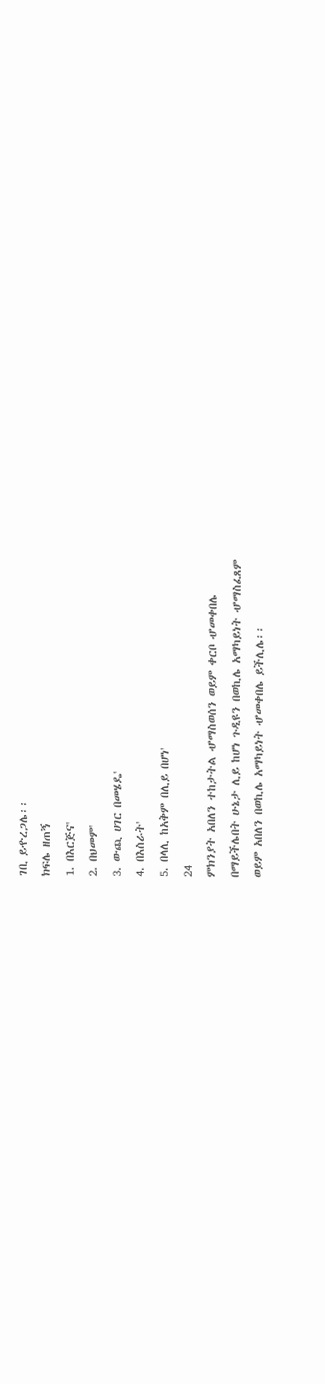ገቢ ይዯረጋሌ፡፡
ክፍሌ ዘጠኝ
1. በእርጅና'
2. በህመም'
3. ውጪ ሀገር በመሄዴ'
4. በእስራት'
5. በላሊ ከአቅም በሊይ በሆነ'
24
ምክንያት አበለን ተከታትል ሇማስወሰን ወይም ቀርቦ ሇመቀበሌ
በማይችሌበት ሁኔታ ሊይ ከሆነ ጉዲዩን በወኪሌ አማካይነት ሇማስፈጸም
ወይም አበለን በወኪሌ አማካይነት ሇመቀበሌ ይችሊሌ፡፡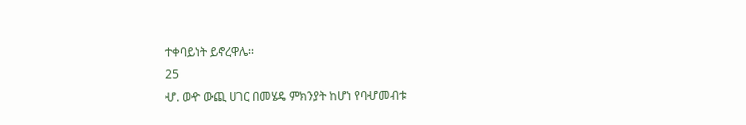ተቀባይነት ይኖረዋሌ፡፡
25
ሇ. ወዯ ውጪ ሀገር በመሄዴ ምክንያት ከሆነ የባሇመብቱ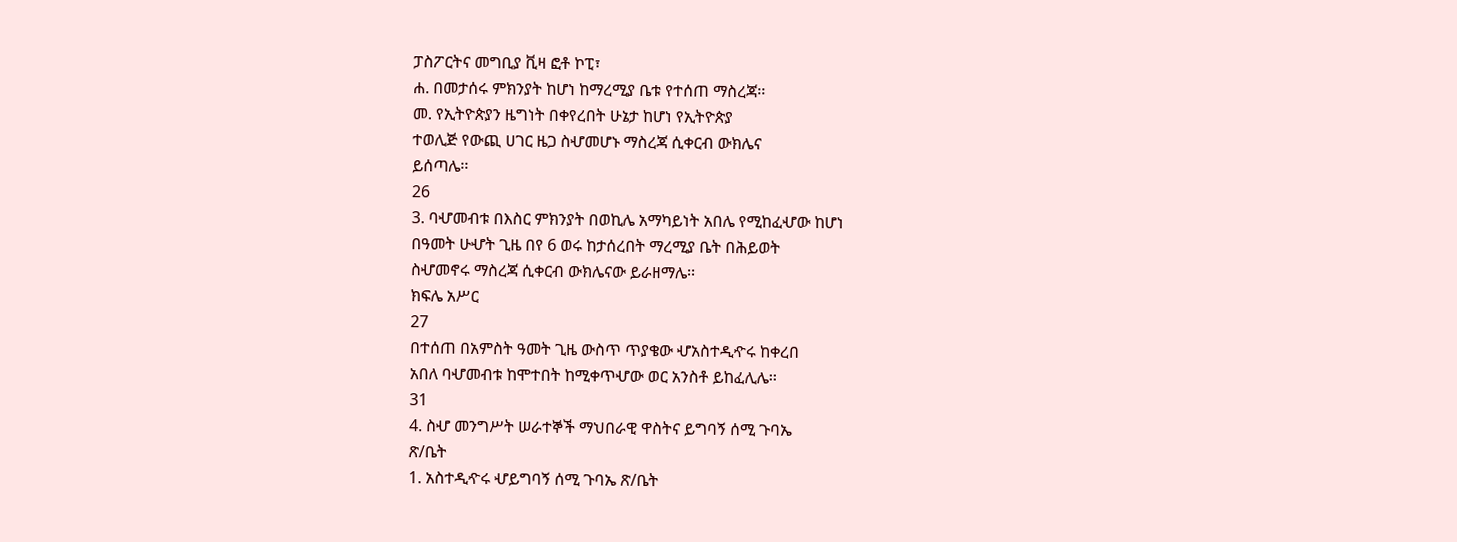ፓስፖርትና መግቢያ ቪዛ ፎቶ ኮፒ፣
ሐ. በመታሰሩ ምክንያት ከሆነ ከማረሚያ ቤቱ የተሰጠ ማስረጃ፡፡
መ. የኢትዮጵያን ዜግነት በቀየረበት ሁኔታ ከሆነ የኢትዮጵያ
ተወሊጅ የውጪ ሀገር ዜጋ ስሇመሆኑ ማስረጃ ሲቀርብ ውክሌና
ይሰጣሌ፡፡
26
3. ባሇመብቱ በእስር ምክንያት በወኪሌ አማካይነት አበሌ የሚከፈሇው ከሆነ
በዓመት ሁሇት ጊዜ በየ 6 ወሩ ከታሰረበት ማረሚያ ቤት በሕይወት
ስሇመኖሩ ማስረጃ ሲቀርብ ውክሌናው ይራዘማሌ፡፡
ክፍሌ አሥር
27
በተሰጠ በአምስት ዓመት ጊዜ ውስጥ ጥያቄው ሇአስተዲዯሩ ከቀረበ
አበለ ባሇመብቱ ከሞተበት ከሚቀጥሇው ወር አንስቶ ይከፈሊሌ፡፡
31
4. ስሇ መንግሥት ሠራተኞች ማህበራዊ ዋስትና ይግባኝ ሰሚ ጉባኤ
ጽ/ቤት
1. አስተዲዯሩ ሇይግባኝ ሰሚ ጉባኤ ጽ/ቤት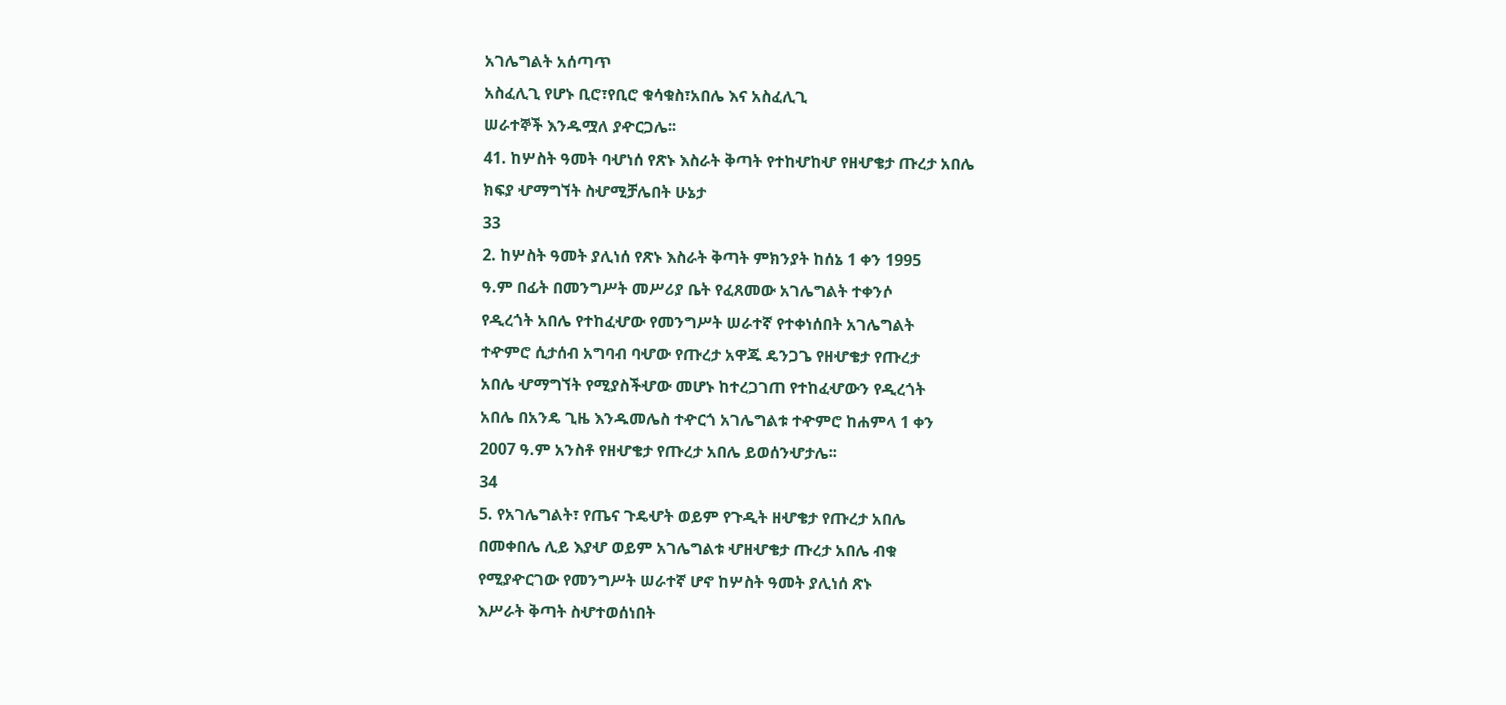አገሌግልት አሰጣጥ
አስፈሊጊ የሆኑ ቢሮ፣የቢሮ ቁሳቁስ፣አበሌ እና አስፈሊጊ
ሠራተኞች እንዱሟለ ያዯርጋሌ፡፡
41. ከሦስት ዓመት ባሇነሰ የጽኑ እስራት ቅጣት የተከሇከሇ የዘሇቄታ ጡረታ አበሌ
ክፍያ ሇማግኘት ስሇሚቻሌበት ሁኔታ
33
2. ከሦስት ዓመት ያሊነሰ የጽኑ እስራት ቅጣት ምክንያት ከሰኔ 1 ቀን 1995
ዓ.ም በፊት በመንግሥት መሥሪያ ቤት የፈጸመው አገሌግልት ተቀንሶ
የዲረጎት አበሌ የተከፈሇው የመንግሥት ሠራተኛ የተቀነሰበት አገሌግልት
ተዯምሮ ሲታሰብ አግባብ ባሇው የጡረታ አዋጁ ዴንጋጌ የዘሇቄታ የጡረታ
አበሌ ሇማግኘት የሚያስችሇው መሆኑ ከተረጋገጠ የተከፈሇውን የዲረጎት
አበሌ በአንዴ ጊዜ እንዱመሌስ ተዯርጎ አገሌግልቱ ተዯምሮ ከሐምላ 1 ቀን
2007 ዓ.ም አንስቶ የዘሇቄታ የጡረታ አበሌ ይወሰንሇታሌ፡፡
34
5. የአገሌግልት፣ የጤና ጉዴሇት ወይም የጉዲት ዘሇቄታ የጡረታ አበሌ
በመቀበሌ ሊይ እያሇ ወይም አገሌግልቱ ሇዘሇቄታ ጡረታ አበሌ ብቁ
የሚያዯርገው የመንግሥት ሠራተኛ ሆኖ ከሦስት ዓመት ያሊነሰ ጽኑ
እሥራት ቅጣት ስሇተወሰነበት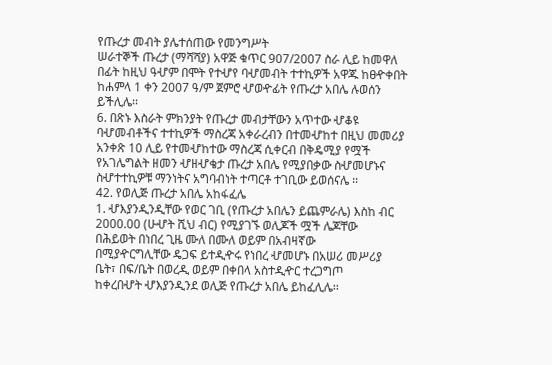የጡረታ መብት ያሌተሰጠው የመንግሥት
ሠራተኞች ጡረታ (ማሻሻያ) አዋጅ ቁጥር 907/2007 ስራ ሊይ ከመዋለ
በፊት ከዚህ ዓሇም በሞት የተሇየ ባሇመብት ተተኪዎች አዋጁ ከፀዯቀበት
ከሐምላ 1 ቀን 2007 ዓ/ም ጀምሮ ሇወዯፊት የጡረታ አበሌ ሉወሰን
ይችሊሌ፡፡
6. በጽኑ እስራት ምክንያት የጡረታ መብታቸውን አጥተው ሇቆዩ
ባሇመብቶችና ተተኪዎች ማስረጃ አቀራረብን በተመሇከተ በዚህ መመሪያ
አንቀጽ 10 ሊይ የተመሇከተው ማስረጃ ሲቀርብ በቅዴሚያ የሟች
የአገሌግልት ዘመን ሇዘሇቄታ ጡረታ አበሌ የሚያበቃው ስሇመሆኑና
ስሇተተኪዎቹ ማንነትና አግባብነት ተጣርቶ ተገቢው ይወሰናሌ ፡፡
42. የወሊጅ ጡረታ አበሌ አከፋፈሌ
1. ሇእያንዲንዲቸው የወር ገቢ (የጡረታ አበሌን ይጨምራሌ) እስከ ብር
2000.00 (ሁሇት ሺህ ብር) የሚያገኙ ወሊጆች ሟች ሌጆቸው
በሕይወት በነበረ ጊዜ ሙለ በሙለ ወይም በአብዛኛው
በሚያዯርግሊቸው ዴጋፍ ይተዲዯሩ የነበረ ሇመሆኑ በአሠሪ መሥሪያ
ቤት፣ በፍ/ቤት በወረዲ ወይም በቀበላ አስተዲዯር ተረጋግጦ
ከቀረበሇት ሇእያንዲንደ ወሊጅ የጡረታ አበሌ ይከፈሊሌ፡፡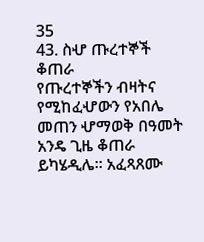35
43. ስሇ ጡረተኞች ቆጠራ
የጡረተኞችን ብዛትና የሚከፈሇውን የአበሌ መጠን ሇማወቅ በዓመት
አንዴ ጊዜ ቆጠራ ይካሄዲሌ፡፡ አፈጻጸሙ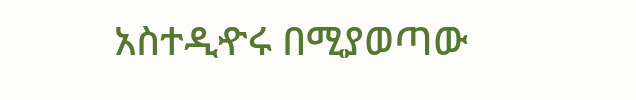አስተዲዯሩ በሚያወጣው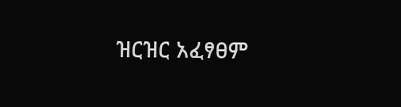ዝርዝር አፈፃፀም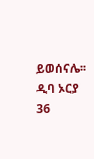ይወሰናሌ፡፡
ዲባ ኦርያ
36